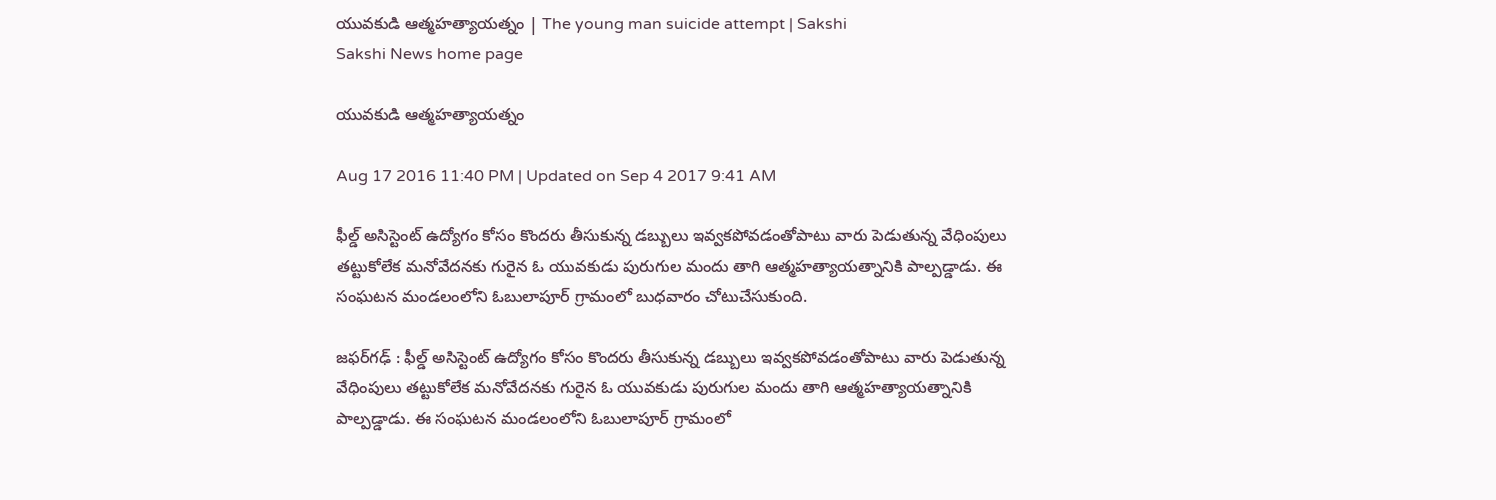యువకుడి ఆత్మహత్యాయత్నం | The young man suicide attempt | Sakshi
Sakshi News home page

యువకుడి ఆత్మహత్యాయత్నం

Aug 17 2016 11:40 PM | Updated on Sep 4 2017 9:41 AM

ఫీల్డ్‌ అసిస్టెంట్‌ ఉద్యోగం కోసం కొందరు తీసుకున్న డబ్బులు ఇవ్వకపోవడంతోపాటు వారు పెడుతున్న వేధింపులు తట్టుకోలేక మనోవేదనకు గురైన ఓ యువకుడు పురుగుల మందు తాగి ఆత్మహత్యాయత్నానికి పాల్పడ్డాడు. ఈ సంఘటన మండలంలోని ఓబులాపూర్‌ గ్రామంలో బుధవారం చోటుచేసుకుంది.

జఫర్‌గఢ్‌ : ఫీల్డ్‌ అసిస్టెంట్‌ ఉద్యోగం కోసం కొందరు తీసుకున్న డబ్బులు ఇవ్వకపోవడంతోపాటు వారు పెడుతున్న వేధింపులు తట్టుకోలేక మనోవేదనకు గురైన ఓ యువకుడు పురుగుల మందు తాగి ఆత్మహత్యాయత్నానికి పాల్పడ్డాడు. ఈ సంఘటన మండలంలోని ఓబులాపూర్‌ గ్రామంలో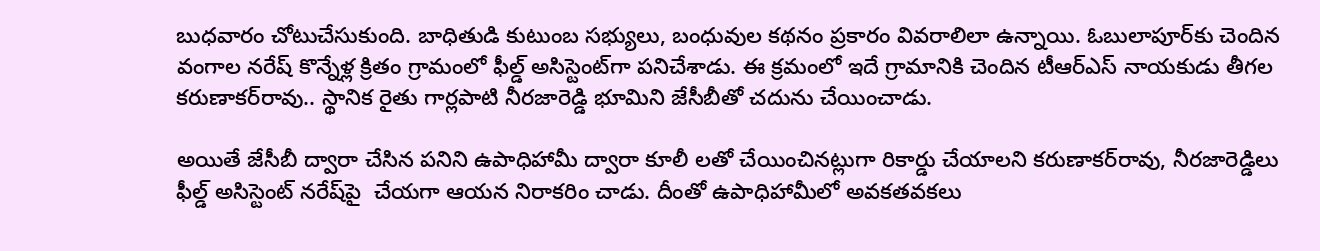బుధవారం చోటుచేసుకుంది. బాధితుడి కుటుంబ సభ్యులు, బంధువుల కథనం ప్రకారం వివరాలిలా ఉన్నాయి. ఓబులాపూర్‌కు చెందిన వంగాల నరేష్‌ కొన్నేళ్ల క్రితం గ్రామంలో ఫీల్డ్‌ అసిస్టెంట్‌గా పనిచేశాడు. ఈ క్రమంలో ఇదే గ్రామానికి చెందిన టీఆర్‌ఎస్‌ నాయకుడు తీగల కరుణాకర్‌రావు.. స్థానిక రైతు గార్లపాటి నీరజారెడ్డి భూమిని జేసీబీతో చదును చేయించాడు.

అయితే జేసీబీ ద్వారా చేసిన పనిని ఉపాధిహామీ ద్వారా కూలీ లతో చేయించినట్లుగా రికార్డు చేయాలని కరుణాకర్‌రావు, నీరజారెడ్డిలు ఫీల్డ్‌ అసిస్టెంట్‌ నరేష్‌పై  చేయగా ఆయన నిరాకరిం చాడు. దీంతో ఉపాధిహామీలో అవకతవకలు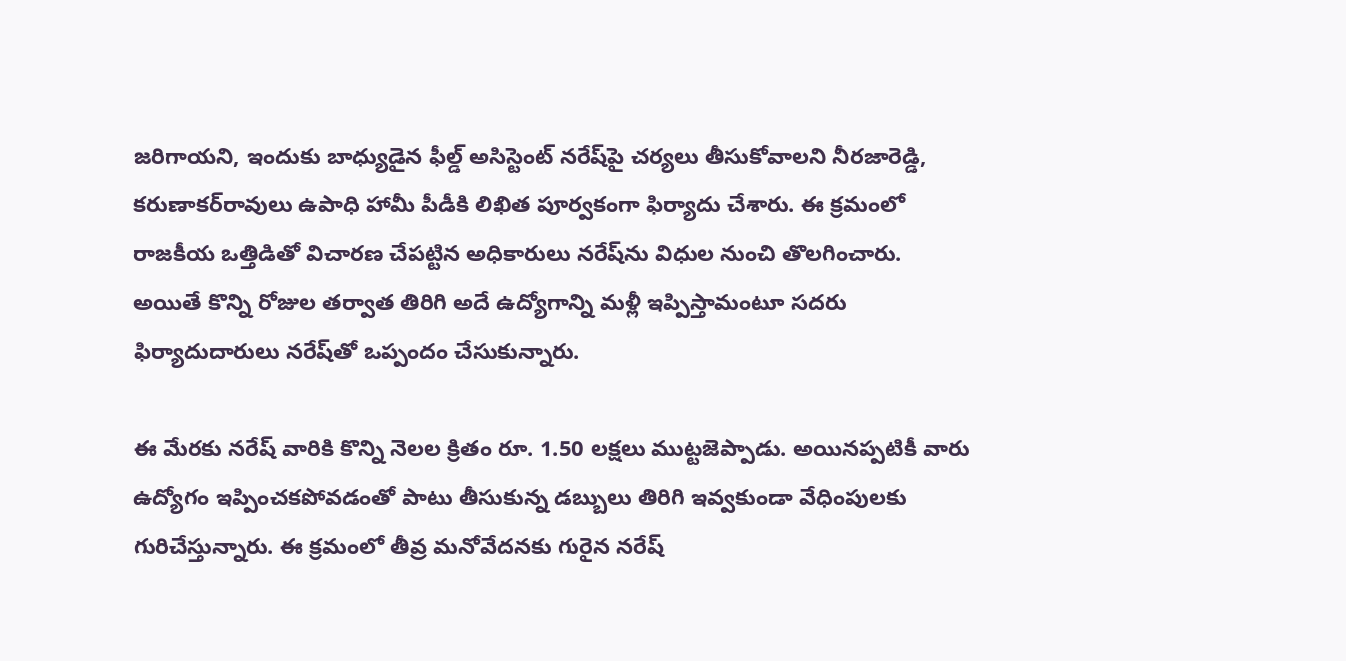జరిగాయని, ఇందుకు బాధ్యుడైన ఫీల్డ్‌ అసిస్టెంట్‌ నరేష్‌పై చర్యలు తీసుకోవాలని నీరజారెడ్డి, కరుణాకర్‌రావులు ఉపాధి హామీ పీడీకి లిఖిత పూర్వకంగా ఫిర్యాదు చేశారు. ఈ క్రమంలో రాజకీయ ఒత్తిడితో విచారణ చేపట్టిన అధికారులు నరేష్‌ను విధుల నుంచి తొలగించారు. అయితే కొన్ని రోజుల తర్వాత తిరిగి అదే ఉద్యోగాన్ని మళ్లీ ఇప్పిస్తామంటూ సదరు ఫిర్యాదుదారులు నరేష్‌తో ఒప్పందం చేసుకున్నారు.

ఈ మేరకు నరేష్‌ వారికి కొన్ని నెలల క్రితం రూ. 1.50 లక్షలు ముట్టజెప్పాడు. అయినప్పటికీ వారు ఉద్యోగం ఇప్పించకపోవడంతో పాటు తీసుకున్న డబ్బులు తిరిగి ఇవ్వకుండా వేధింపులకు గురిచేస్తున్నారు. ఈ క్రమంలో తీవ్ర మనోవేదనకు గురైన నరేష్‌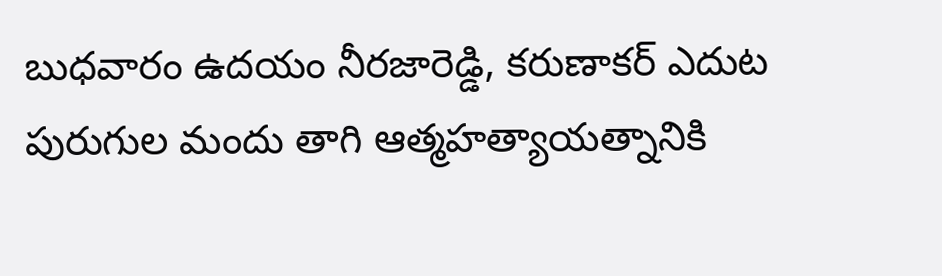బుధవారం ఉదయం నీరజారెడ్డి, కరుణాకర్‌ ఎదుట పురుగుల మందు తాగి ఆత్మహత్యాయత్నానికి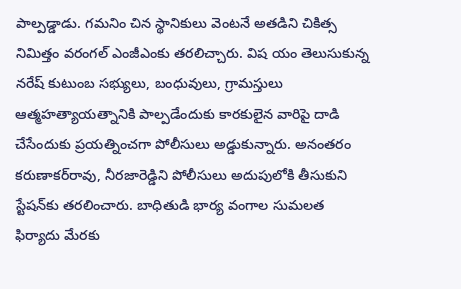పాల్పడ్డాడు. గమనిం చిన స్థానికులు వెంటనే అతడిని చికిత్స నిమిత్తం వరంగల్‌ ఎంజీఎంకు తరలిచ్చారు. విష యం తెలుసుకున్న నరేష్‌ కుటుంబ సభ్యులు, బంధువులు, గ్రామస్తులు ఆత్మహత్యాయత్నానికి పాల్పడేందుకు కారకులైన వారిపై దాడి చేసేందుకు ప్రయత్నించగా పోలీసులు అడ్డుకున్నారు. అనంతరం కరుణాకర్‌రావు, నీరజారెడ్డిని పోలీసులు అదుపులోకి తీసుకుని స్టేషన్‌కు తరలించారు. బాధితుడి భార్య వంగాల సుమలత ఫిర్యాదు మేరకు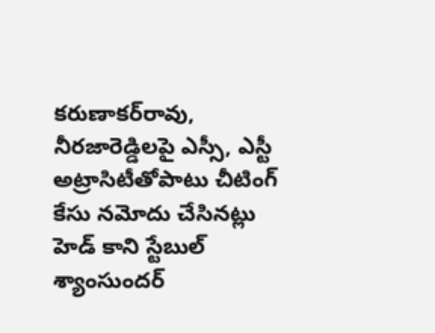కరుణాకర్‌రావు, నీరజారెడ్డిలపై ఎస్సీ, ఎస్టీ అట్రాసిటీతోపాటు చీటింగ్‌ కేసు నమోదు చేసినట్లు హెడ్‌ కాని స్టేబుల్‌ శ్యాంసుందర్‌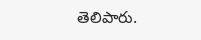తెలిపారు.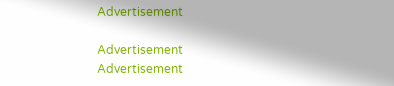Advertisement

Advertisement
Advertisement